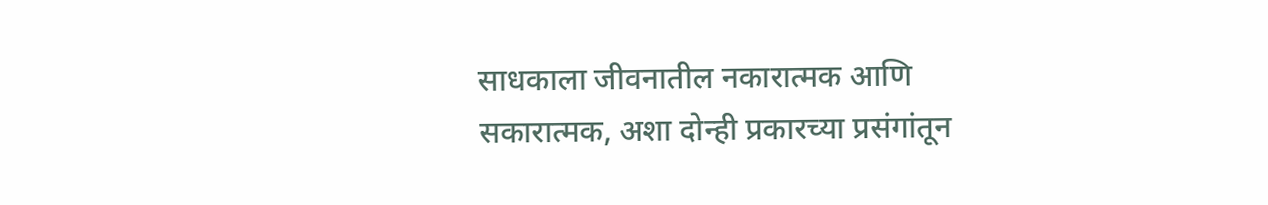साधकाला जीवनातील नकारात्मक आणि सकारात्मक, अशा दोन्ही प्रकारच्या प्रसंगांतून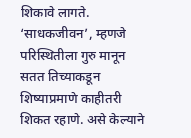शिकावे लागते. ‘साधकजीवन’, म्हणजे परिस्थितीला गुरु मानून सतत तिच्याकडून शिष्याप्रमाणे काहीतरी शिकत रहाणे. असे केल्याने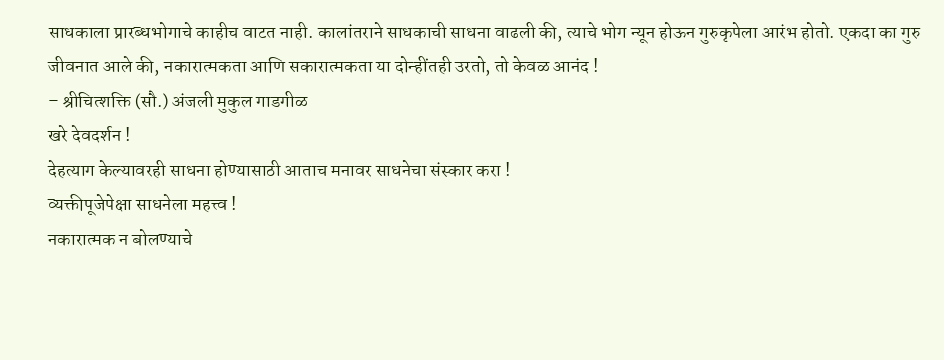साधकाला प्रारब्धभोगाचे काहीच वाटत नाही. कालांतराने साधकाची साधना वाढली की, त्याचे भोग न्यून होऊन गुरुकृपेला आरंभ होतो. एकदा का गुरु जीवनात आले की, नकारात्मकता आणि सकारात्मकता या दोन्हींतही उरतो, तो केवळ आनंद !
– श्रीचित्शक्ति (सौ.) अंजली मुकुल गाडगीळ
खरे देवदर्शन !
देहत्याग केल्यावरही साधना होण्यासाठी आताच मनावर साधनेचा संस्कार करा !
व्यक्तीपूजेपेक्षा साधनेला महत्त्व !
नकारात्मक न बोलण्याचे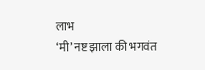लाभ
‘मी’ नष्ट झाला की भगवंत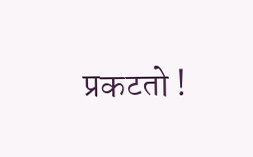प्रकटतो !